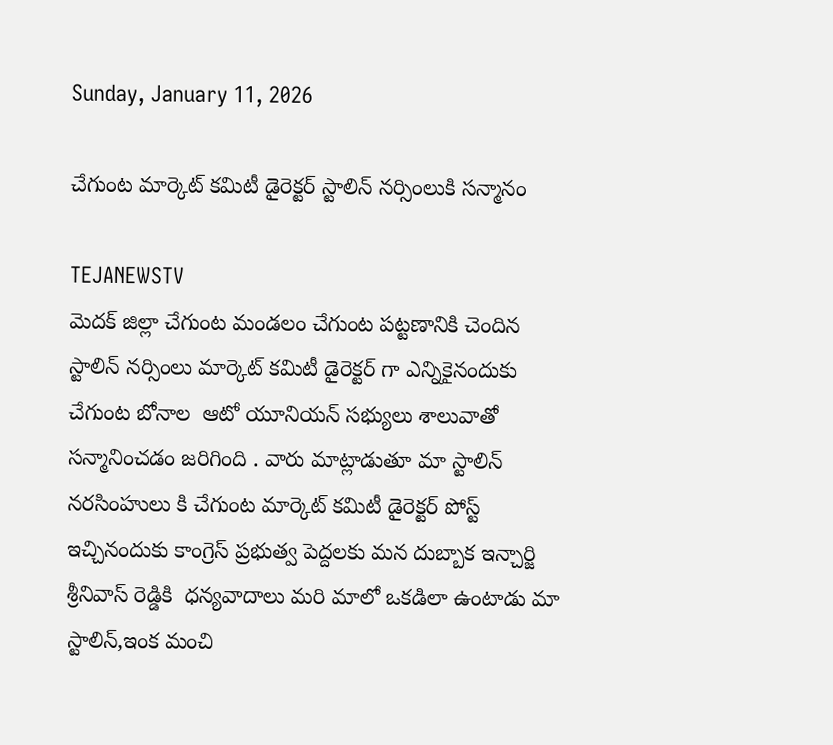Sunday, January 11, 2026

చేగుంట మార్కెట్ కమిటీ డైరెక్టర్ స్టాలిన్ నర్సింలుకి సన్మానం

TEJANEWSTV
మెదక్ జిల్లా చేగుంట మండలం చేగుంట పట్టణానికి చెందిన స్టాలిన్ నర్సింలు మార్కెట్ కమిటీ డైరెక్టర్ గా ఎన్నికైనందుకు చేగుంట బోనాల  ఆటో యూనియన్ సభ్యులు శాలువాతో సన్మానించడం జరిగింది . వారు మాట్లాడుతూ మా స్టాలిన్ నరసింహులు కి చేగుంట మార్కెట్ కమిటీ డైరెక్టర్ పోస్ట్ ఇచ్చినందుకు కాంగ్రెస్ ప్రభుత్వ పెద్దలకు మన దుబ్బాక ఇన్చార్జి శ్రీనివాస్ రెడ్డికి  ధన్యవాదాలు మరి మాలో ఒకడిలా ఉంటాడు మా స్టాలిన్,ఇంక మంచి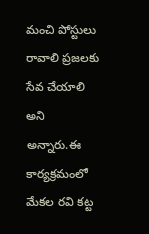మంచి పోస్టులు రావాలి ప్రజలకు సేవ చేయాలి అని అన్నారు.ఈ కార్యక్రమంలో మేకల రవి కట్ట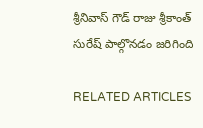శ్రీనివాస్ గౌడ్ రాజు శ్రీకాంత్ సురేష్ పాల్గొనడం జరిగింది

RELATED ARTICLES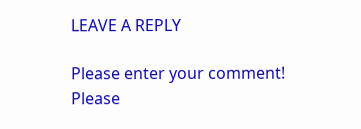LEAVE A REPLY

Please enter your comment!
Please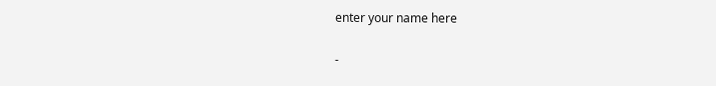enter your name here

-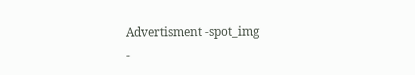Advertisment -spot_img
-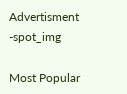Advertisment -spot_img

Most Popular